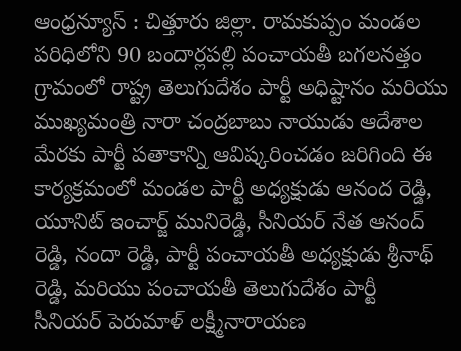ఆంధ్రన్యూస్ : చిత్తూరు జిల్లా. రామకుప్పం మండల పరిధిలోని 90 బందార్లపల్లి పంచాయతీ బగలనత్తం గ్రామంలో రాష్ట్ర తెలుగుదేశం పార్టీ అధిష్టానం మరియు ముఖ్యమంత్రి నారా చంద్రబాబు నాయుడు ఆదేశాల మేరకు పార్టీ పతాకాన్ని ఆవిష్కరించడం జరిగింది ఈ కార్యక్రమంలో మండల పార్టీ అధ్యక్షుడు ఆనంద రెడ్డి, యూనిట్ ఇంచార్జ్ మునిరెడ్డి, సీనియర్ నేత ఆనంద్ రెడ్డి, నందా రెడ్డి, పార్టీ పంచాయతీ అధ్యక్షుడు శ్రీనాథ్ రెడ్డి, మరియు పంచాయతీ తెలుగుదేశం పార్టీ సీనియర్ పెరుమాళ్ లక్ష్మీనారాయణ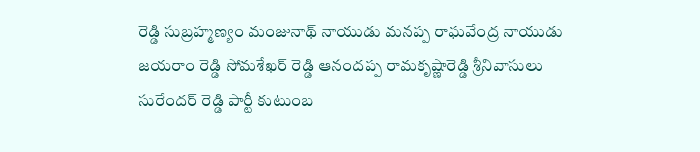రెడ్డి సుబ్రహ్మణ్యం మంజునాథ్ నాయుడు మనప్ప రాఘవేంద్ర నాయుడు జయరాం రెడ్డి సోమశేఖర్ రెడ్డి ఆనందప్ప రామకృష్ణారెడ్డి శ్రీనివాసులు సురేందర్ రెడ్డి పార్టీ కుటుంబ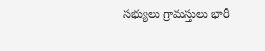సభ్యులు గ్రామస్తులు భారీ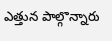ఎత్తున పాల్గొన్నారు